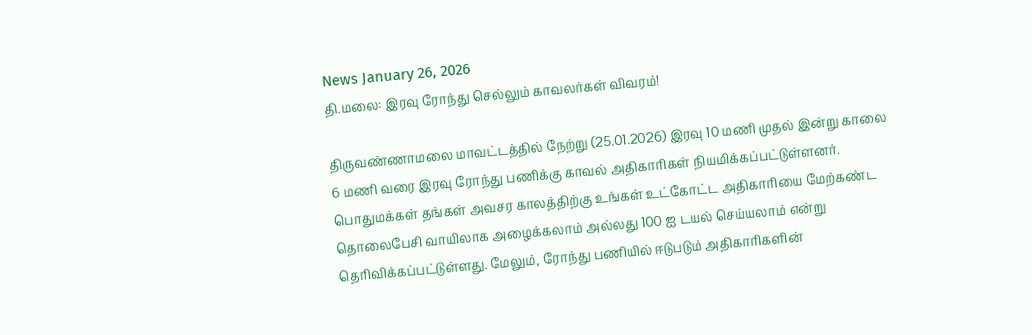News January 26, 2026
தி.மலை: இரவு ரோந்து செல்லும் காவலர்கள் விவரம்!

திருவண்ணாமலை மாவட்டத்தில் நேற்று (25.01.2026) இரவு 10 மணி முதல் இன்று காலை 6 மணி வரை இரவு ரோந்து பணிக்கு காவல் அதிகாரிகள் நியமிக்கப்பட்டுள்ளனர். பொதுமக்கள் தங்கள் அவசர காலத்திற்கு உங்கள் உட்கோட்ட அதிகாரியை மேற்கண்ட தொலைபேசி வாயிலாக அழைக்கலாம் அல்லது 100 ஐ டயல் செய்யலாம் என்று தெரிவிக்கப்பட்டுள்ளது. மேலும், ரோந்து பணியில் ஈடுபடும் அதிகாரிகளின்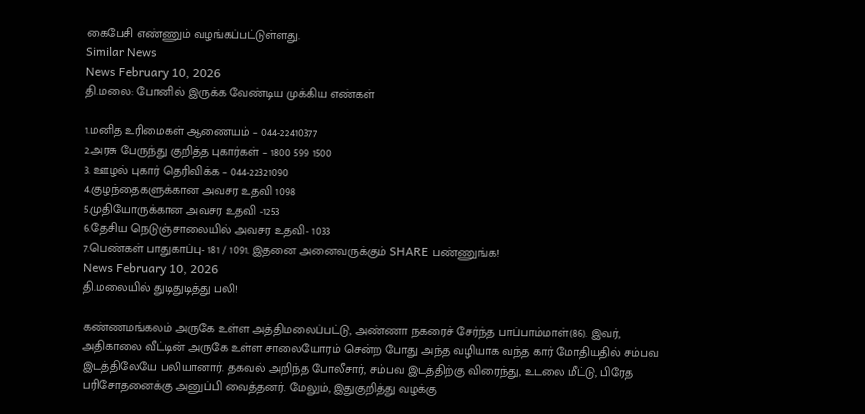கைபேசி எண்ணும் வழங்கப்பட்டுள்ளது.
Similar News
News February 10, 2026
தி.மலை: போனில் இருக்க வேண்டிய முக்கிய எண்கள்

1.மனித உரிமைகள் ஆணையம் – 044-22410377
2.அரசு பேருந்து குறித்த புகார்கள் – 1800 599 1500
3. ஊழல் புகார் தெரிவிக்க – 044-22321090
4.குழந்தைகளுக்கான அவசர உதவி 1098
5.முதியோருக்கான அவசர உதவி -1253
6.தேசிய நெடுஞ்சாலையில் அவசர உதவி- 1033
7.பெண்கள் பாதுகாப்பு- 181 / 1091. இதனை அனைவருக்கும் SHARE பண்ணுங்க!
News February 10, 2026
தி.மலையில் துடிதுடித்து பலி!

கண்ணமங்கலம் அருகே உள்ள அத்திமலைப்பட்டு, அண்ணா நகரைச் சேர்ந்த பாப்பாம்மாள்(86). இவர், அதிகாலை வீட்டின் அருகே உள்ள சாலையோரம் சென்ற போது அந்த வழியாக வந்த கார் மோதியதில் சம்பவ இடத்திலேயே பலியானார். தகவல் அறிந்த போலீசார், சம்பவ இடத்திற்கு விரைந்து, உடலை மீட்டு, பிரேத பரிசோதனைக்கு அனுப்பி வைத்தனர். மேலும், இதுகுறித்து வழக்கு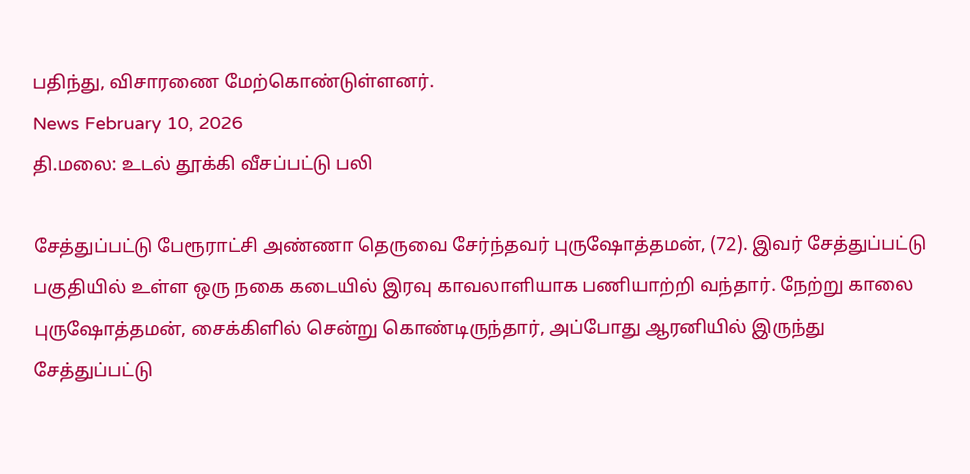பதிந்து, விசாரணை மேற்கொண்டுள்ளனர்.
News February 10, 2026
தி.மலை: உடல் தூக்கி வீசப்பட்டு பலி

சேத்துப்பட்டு பேரூராட்சி அண்ணா தெருவை சேர்ந்தவர் புருஷோத்தமன், (72). இவர் சேத்துப்பட்டு பகுதியில் உள்ள ஒரு நகை கடையில் இரவு காவலாளியாக பணியாற்றி வந்தார். நேற்று காலை புருஷோத்தமன், சைக்கிளில் சென்று கொண்டிருந்தார், அப்போது ஆரனியில் இருந்து சேத்துப்பட்டு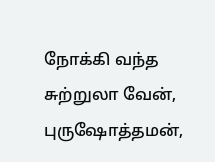நோக்கி வந்த சுற்றுலா வேன், புருஷோத்தமன்,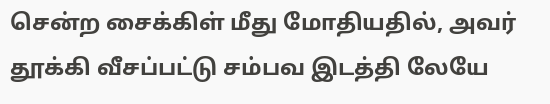சென்ற சைக்கிள் மீது மோதியதில், அவர் தூக்கி வீசப்பட்டு சம்பவ இடத்தி லேயே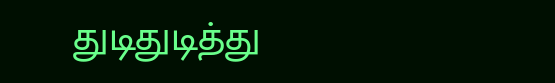துடிதுடித்து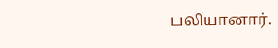பலியானார்.